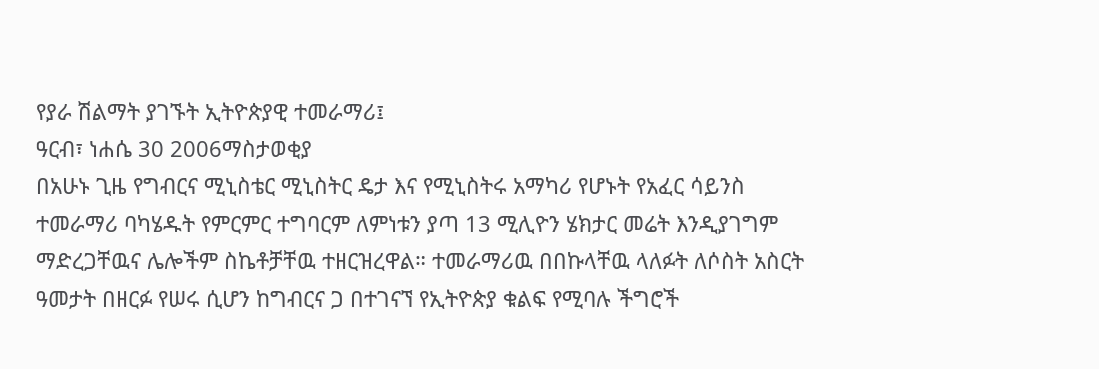የያራ ሽልማት ያገኙት ኢትዮጵያዊ ተመራማሪ፤
ዓርብ፣ ነሐሴ 30 2006ማስታወቂያ
በአሁኑ ጊዜ የግብርና ሚኒስቴር ሚኒስትር ዴታ እና የሚኒስትሩ አማካሪ የሆኑት የአፈር ሳይንስ ተመራማሪ ባካሄዱት የምርምር ተግባርም ለምነቱን ያጣ 13 ሚሊዮን ሄክታር መሬት እንዲያገግም ማድረጋቸዉና ሌሎችም ስኬቶቻቸዉ ተዘርዝረዋል። ተመራማሪዉ በበኩላቸዉ ላለፉት ለሶስት አስርት ዓመታት በዘርፉ የሠሩ ሲሆን ከግብርና ጋ በተገናኘ የኢትዮጵያ ቁልፍ የሚባሉ ችግሮች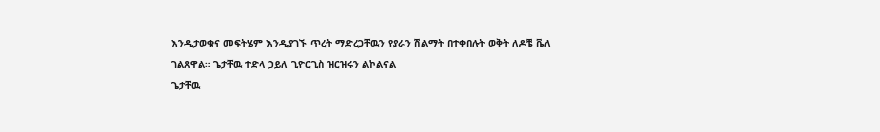እንዲታወቁና መፍትሄም እንዲያገኙ ጥረት ማድረጋቸዉን የያራን ሽልማት በተቀበሉት ወቅት ለዶቼ ቬለ ገልጸዋል። ጌታቸዉ ተድላ ኃይለ ጊዮርጊስ ዝርዝሩን ልኮልናል
ጌታቸዉ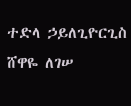ተድላ ኃይለጊዮርጊስ
ሸዋዬ ለገሠ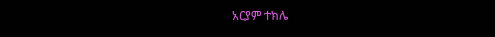አርያም ተክሌ